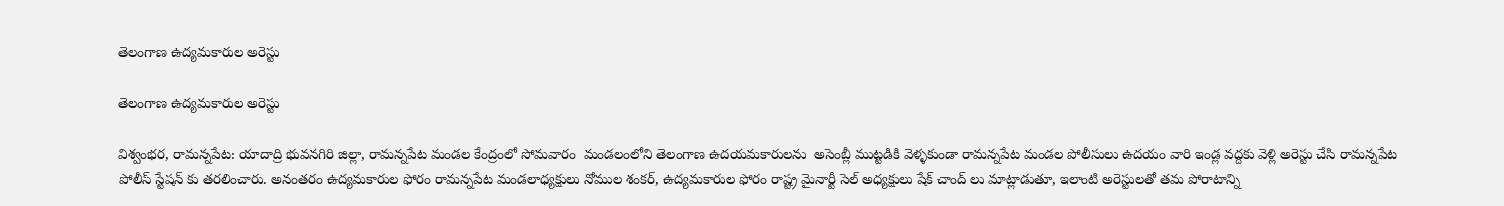తెలంగాణ ఉద్యమకారుల అరెస్టు

తెలంగాణ ఉద్యమకారుల అరెస్టు

విశ్వంభర, రామన్నపేట: యాదాద్రి భువనగిరి జిల్లా, రామన్నపేట మండల కేంద్రంలో సోమవారం  మండలంలోని తెలంగాణ ఉదయమకారులను  అసెంబ్లీ ముట్టడికి వెళ్ళకుండా రామన్నపేట మండల పోలీసులు ఉదయం వారి ఇండ్ల వద్దకు వెళ్లి అరెస్టు చేసి రామన్నపేట పోలీస్ స్టేషన్ కు తరలించారు. అనంతరం ఉద్యమకారుల ఫోరం రామన్నపేట మండలాధ్యక్షులు నోముల శంకర్, ఉద్యమకారుల ఫోరం రాష్ట్ర మైనార్టీ సెల్ అధ్యక్షులు షేక్ చాంద్ లు మాట్లాడుతూ, ఇలాంటి అరెస్టులతో తమ పోరాటాన్ని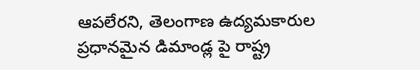ఆపలేరని, తెలంగాణ ఉద్యమకారుల ప్రధానమైన డిమాండ్ల పై రాష్ట్ర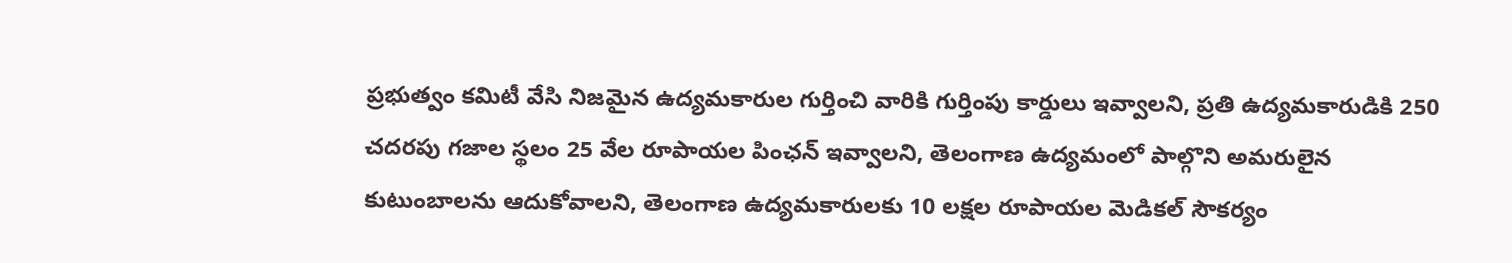ప్రభుత్వం కమిటీ వేసి నిజమైన ఉద్యమకారుల గుర్తించి వారికి గుర్తింపు కార్డులు ఇవ్వాలని, ప్రతి ఉద్యమకారుడికి 250 చదరపు గజాల స్థలం 25 వేల రూపాయల పింఛన్ ఇవ్వాలని, తెలంగాణ ఉద్యమంలో పాల్గొని అమరులైన కుటుంబాలను ఆదుకోవాలని, తెలంగాణ ఉద్యమకారులకు 10 లక్షల రూపాయల మెడికల్ సౌకర్యం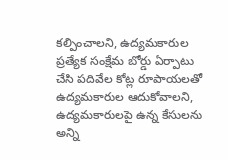కల్పించాలని, ఉద్యమకారుల ప్రత్యేక సంక్షేమ బోర్డు ఏర్పాటు చేసి పదివేల కోట్ల రూపాయలతో ఉద్యమకారుల ఆదుకోవాలని, ఉద్యమకారులపై ఉన్న కేసులను అన్ని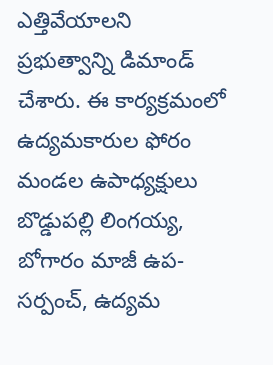ఎత్తివేయాలని ప్రభుత్వాన్ని డిమాండ్ చేశారు. ఈ కార్యక్రమంలో ఉద్యమకారుల ఫోరం మండల ఉపాధ్యక్షులు బొడ్డుపల్లి లింగయ్య, బోగారం మాజీ ఉప-సర్పంచ్, ఉద్యమ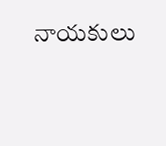నాయకులు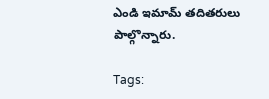ఎండి ఇమామ్ తదితరులు పాల్గొన్నారు.

Tags: